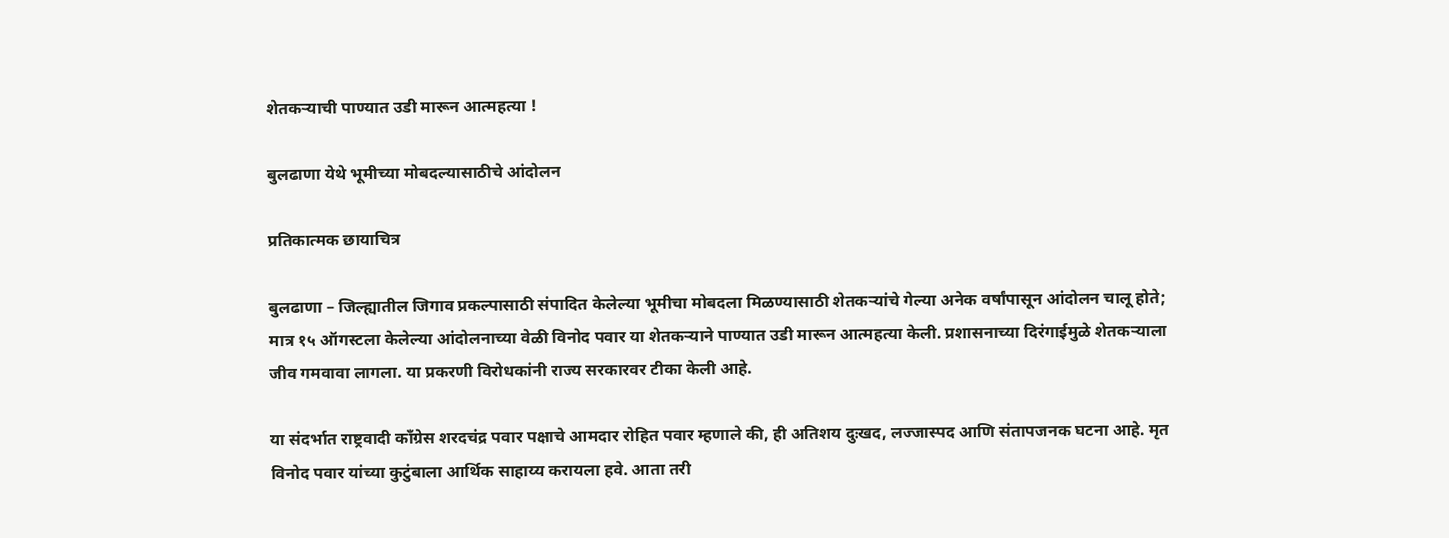शेतकर्‍याची पाण्यात उडी मारून आत्महत्या !

बुलढाणा येथे भूमीच्या मोबदल्यासाठीचे आंदोलन

प्रतिकात्मक छायाचित्र

बुलढाणा – जिल्ह्यातील जिगाव प्रकल्पासाठी संपादित केलेल्या भूमीचा मोबदला मिळण्यासाठी शेतकर्‍यांचे गेल्या अनेक वर्षांपासून आंदोलन चालू होते; मात्र १५ ऑगस्टला केलेल्या आंदोलनाच्या वेळी विनोद पवार या शेतकर्‍याने पाण्यात उडी मारून आत्महत्या केली. प्रशासनाच्या दिरंगाईमुळे शेतकर्‍याला जीव गमवावा लागला. या प्रकरणी विरोधकांनी राज्य सरकारवर टीका केली आहे.

या संदर्भात राष्ट्रवादी काँग्रेस शरदचंद्र पवार पक्षाचे आमदार रोहित पवार म्हणाले की, ही अतिशय दुःखद, लज्जास्पद आणि संतापजनक घटना आहे. मृत विनोद पवार यांच्या कुटुंबाला आर्थिक साहाय्य करायला हवे. आता तरी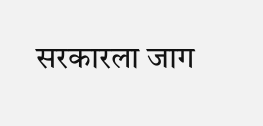सरकारला जाग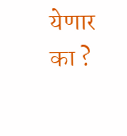येणार का ?